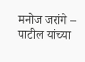मनोज जरांगे – पाटील यांच्या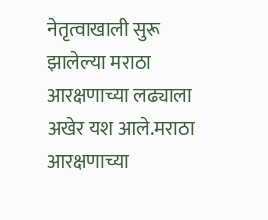नेतृत्वाखाली सुरू झालेल्या मराठा आरक्षणाच्या लढ्याला अखेर यश आले.मराठा आरक्षणाच्या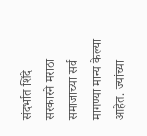संदर्भात शिंदे सरकारने मराठा समाजाच्या सर्व मागण्या मान्य केल्या आहेत. ज्यांच्या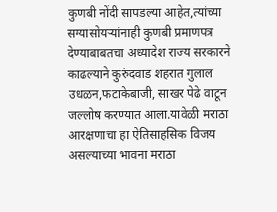कुणबी नोंदी सापडल्या आहेत,त्यांच्या सग्यासोयऱ्यांनाही कुणबी प्रमाणपत्र देण्याबाबतचा अध्यादेश राज्य सरकारने काढल्याने कुरुंदवाड शहरात गुलाल उधळन,फटाकेबाजी, साखर पेढे वाटून जल्लोष करण्यात आला.यावेळी मराठा आरक्षणाचा हा ऐतिसाहसिक विजय असल्याच्या भावना मराठा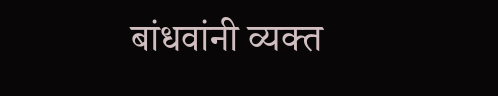बांधवांनी व्यक्त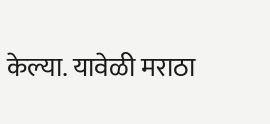केल्या. यावेळी मराठा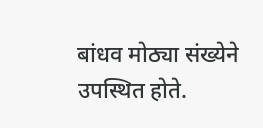बांधव मोठ्या संख्येने उपस्थित होते.